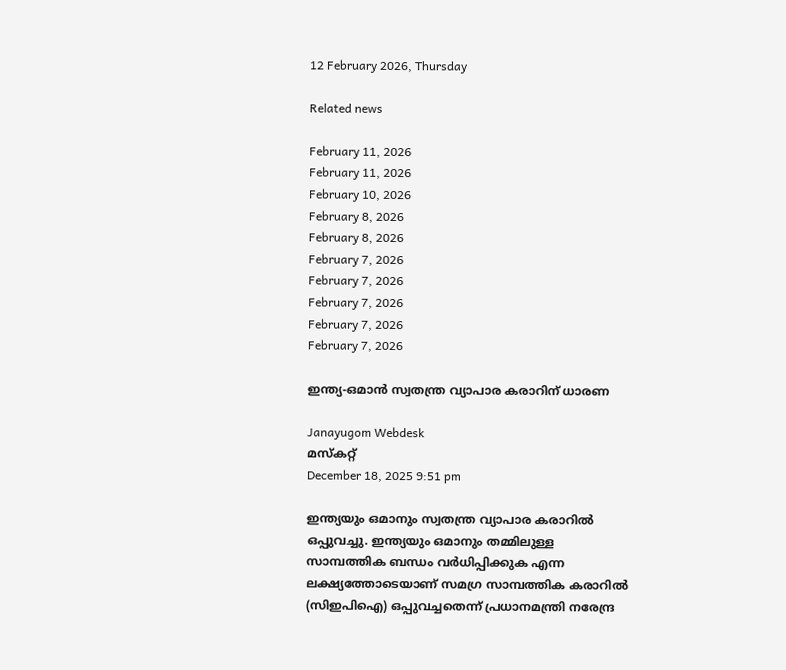12 February 2026, Thursday

Related news

February 11, 2026
February 11, 2026
February 10, 2026
February 8, 2026
February 8, 2026
February 7, 2026
February 7, 2026
February 7, 2026
February 7, 2026
February 7, 2026

ഇന്ത്യ‑ഒമാന്‍ സ്വതന്ത്ര വ്യാപാര കരാറിന് ധാരണ

Janayugom Webdesk
മസ്കറ്റ്
December 18, 2025 9:51 pm

ഇന്ത്യയും ഒമാനും സ്വതന്ത്ര വ്യാപാര കരാറില്‍ ഒപ്പുവച്ചു. ഇന്ത്യയും ഒമാനും തമ്മിലുള്ള സാമ്പത്തിക ബന്ധം വര്‍ധിപ്പിക്കുക എന്ന ലക്ഷ്യത്തോടെയാണ് സമഗ്ര സാമ്പത്തിക കരാറില്‍ (സിഇപിഐ) ഒപ്പുവച്ചതെന്ന് പ്രധാനമന്ത്രി നരേന്ദ്ര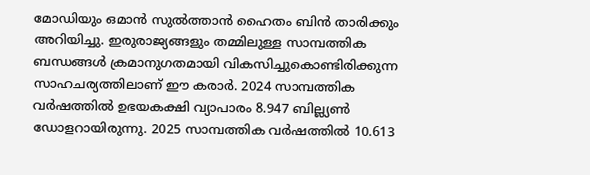മോഡിയും ഒമാന്‍ സുല്‍ത്താന്‍ ഹൈതം ബിന്‍ താരിക്കും അറിയിച്ചു. ഇരുരാജ്യങ്ങളും തമ്മിലുള്ള സാമ്പത്തിക ബന്ധങ്ങള്‍ ക്രമാനുഗതമായി വികസിച്ചുകൊണ്ടിരിക്കുന്ന സാഹചര്യത്തിലാണ് ഈ കരാര്‍. 2024 സാമ്പത്തിക വര്‍ഷത്തില്‍ ഉഭയകക്ഷി വ്യാപാരം 8.947 ബില്ല്യണ്‍ ഡോളറായിരുന്നു. 2025 സാമ്പത്തിക വര്‍ഷത്തില്‍ 10.613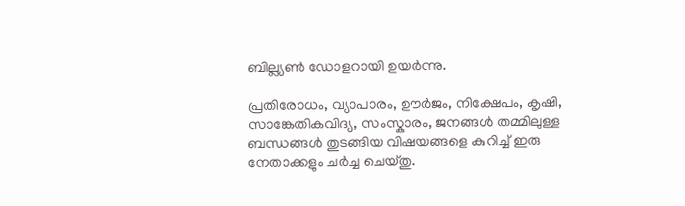ബില്ല്യണ്‍ ഡോളറായി ഉയര്‍ന്നു.

പ്രതിരോധം, വ്യാപാരം, ഊര്‍ജം, നിക്ഷേപം, കൃഷി, സാങ്കേതികവിദ്യ, സംസ്കാരം, ജനങ്ങള്‍ തമ്മിലുള്ള ബന്ധങ്ങള്‍ തുടങ്ങിയ വിഷയങ്ങളെ കുറിച്ച് ഇരു നേതാക്കളും ചര്‍ച്ച ചെയ്തു.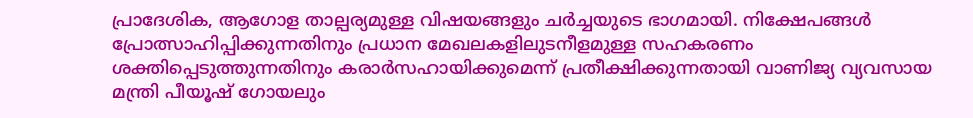പ്രാദേശിക, ആഗോള താല്പര്യമുള്ള വിഷയങ്ങളും ചര്‍ച്ചയുടെ ഭാഗമായി. നിക്ഷേപങ്ങള്‍ പ്രോത്സാഹിപ്പിക്കുന്നതിനും പ്രധാന മേഖലകളിലുടനീളമുള്ള സഹകരണം ശക്തിപ്പെടുത്തുന്നതിനും കരാര്‍സഹായിക്കുമെന്ന് പ്രതീക്ഷിക്കുന്നതായി വാണിജ്യ വ്യവസായ മന്ത്രി പീയൂഷ് ഗോയലും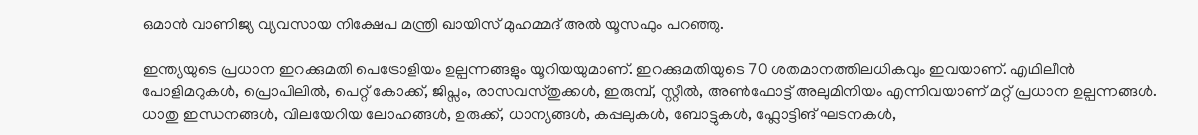ഒമാന്‍ വാണിജ്യ വ്യവസായ നിക്ഷേപ മന്ത്രി ഖായിസ് മുഹമ്മദ് അല്‍ യൂസഫും പറഞ്ഞു.

ഇന്ത്യയുടെ പ്രധാന ഇറക്കുമതി പെട്രോളിയം ഉല്പന്നങ്ങളും യൂറിയയുമാണ്. ഇറക്കുമതിയുടെ 70 ശതമാനത്തിലധികവും ഇവയാണ്. എഥിലീന്‍ പോളിമറുകള്‍, പ്രൊപിലില്‍, പെറ്റ് കോക്ക്, ജിപ്സം, രാസവസ്തുക്കള്‍, ഇരുമ്പ്, സ്റ്റീല്‍, അണ്‍ഫോട്ട് അലുമിനിയം എന്നിവയാണ് മറ്റ് പ്രധാന ഉല്പന്നങ്ങള്‍. ധാതു ഇന്ധനങ്ങള്‍, വിലയേറിയ ലോഹങ്ങള്‍, ഉരുക്ക്, ധാന്യങ്ങള്‍, കപ്പലുകള്‍, ബോട്ടുകള്‍, ഫ്ലോട്ടിങ് ഘടനകള്‍,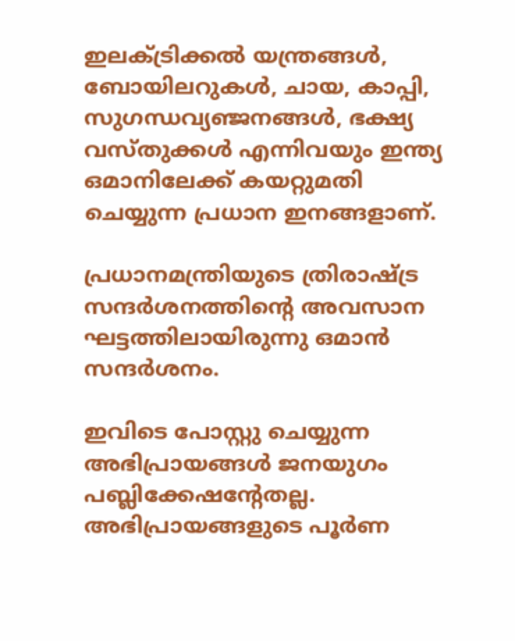ഇലക്ട്രിക്കല്‍ യന്ത്രങ്ങള്‍, ബോയിലറുകള്‍, ചായ, കാപ്പി, സുഗന്ധവ്യഞ്ജനങ്ങള്‍, ഭക്ഷ്യ വസ്തുക്കള്‍ എന്നിവയും ഇന്ത്യ ഒമാനിലേക്ക് കയറ്റുമതി ചെയ്യുന്ന പ്രധാന ഇനങ്ങളാണ്.

പ്രധാനമന്ത്രിയുടെ ത്രിരാഷ്ട്ര സന്ദര്‍ശനത്തിന്റെ അവസാന ഘട്ടത്തിലായിരുന്നു ഒമാന്‍ സന്ദര്‍ശനം.

ഇവിടെ പോസ്റ്റു ചെയ്യുന്ന അഭിപ്രായങ്ങള്‍ ജനയുഗം പബ്ലിക്കേഷന്റേതല്ല. അഭിപ്രായങ്ങളുടെ പൂര്‍ണ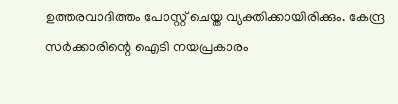ഉത്തരവാദിത്തം പോസ്റ്റ് ചെയ്ത വ്യക്തിക്കായിരിക്കും. കേന്ദ്ര സര്‍ക്കാരിന്റെ ഐടി നയപ്രകാരം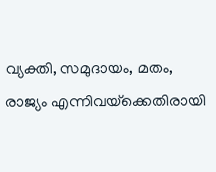വ്യക്തി, സമുദായം, മതം, രാജ്യം എന്നിവയ്‌ക്കെതിരായി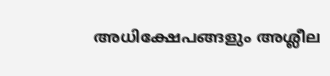അധിക്ഷേപങ്ങളും അശ്ലീല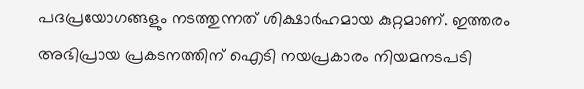പദപ്രയോഗങ്ങളും നടത്തുന്നത് ശിക്ഷാര്‍ഹമായ കുറ്റമാണ്. ഇത്തരം അഭിപ്രായ പ്രകടനത്തിന് ഐടി നയപ്രകാരം നിയമനടപടി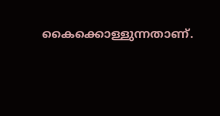കൈക്കൊള്ളുന്നതാണ്.